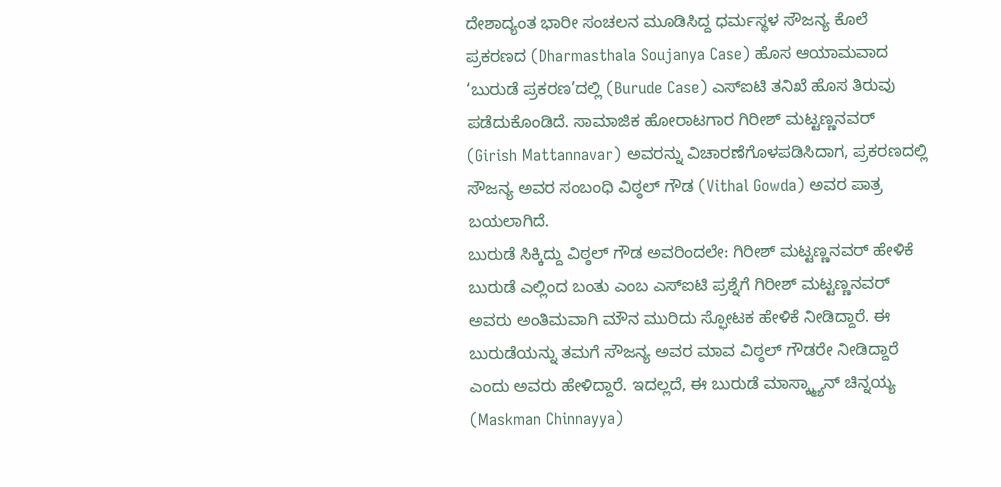ದೇಶಾದ್ಯಂತ ಭಾರೀ ಸಂಚಲನ ಮೂಡಿಸಿದ್ದ ಧರ್ಮಸ್ಥಳ ಸೌಜನ್ಯ ಕೊಲೆ ಪ್ರಕರಣದ (Dharmasthala Soujanya Case) ಹೊಸ ಆಯಾಮವಾದ ‘ಬುರುಡೆ ಪ್ರಕರಣ’ದಲ್ಲಿ (Burude Case) ಎಸ್ಐಟಿ ತನಿಖೆ ಹೊಸ ತಿರುವು ಪಡೆದುಕೊಂಡಿದೆ. ಸಾಮಾಜಿಕ ಹೋರಾಟಗಾರ ಗಿರೀಶ್ ಮಟ್ಟಣ್ಣನವರ್ (Girish Mattannavar) ಅವರನ್ನು ವಿಚಾರಣೆಗೊಳಪಡಿಸಿದಾಗ, ಪ್ರಕರಣದಲ್ಲಿ ಸೌಜನ್ಯ ಅವರ ಸಂಬಂಧಿ ವಿಠ್ಠಲ್ ಗೌಡ (Vithal Gowda) ಅವರ ಪಾತ್ರ ಬಯಲಾಗಿದೆ.
ಬುರುಡೆ ಸಿಕ್ಕಿದ್ದು ವಿಠ್ಠಲ್ ಗೌಡ ಅವರಿಂದಲೇ: ಗಿರೀಶ್ ಮಟ್ಟಣ್ಣನವರ್ ಹೇಳಿಕೆ
ಬುರುಡೆ ಎಲ್ಲಿಂದ ಬಂತು ಎಂಬ ಎಸ್ಐಟಿ ಪ್ರಶ್ನೆಗೆ ಗಿರೀಶ್ ಮಟ್ಟಣ್ಣನವರ್ ಅವರು ಅಂತಿಮವಾಗಿ ಮೌನ ಮುರಿದು ಸ್ಫೋಟಕ ಹೇಳಿಕೆ ನೀಡಿದ್ದಾರೆ. ಈ ಬುರುಡೆಯನ್ನು ತಮಗೆ ಸೌಜನ್ಯ ಅವರ ಮಾವ ವಿಠ್ಠಲ್ ಗೌಡರೇ ನೀಡಿದ್ದಾರೆ ಎಂದು ಅವರು ಹೇಳಿದ್ದಾರೆ. ಇದಲ್ಲದೆ, ಈ ಬುರುಡೆ ಮಾಸ್ಕ್ಮ್ಯಾನ್ ಚಿನ್ನಯ್ಯ (Maskman Chinnayya)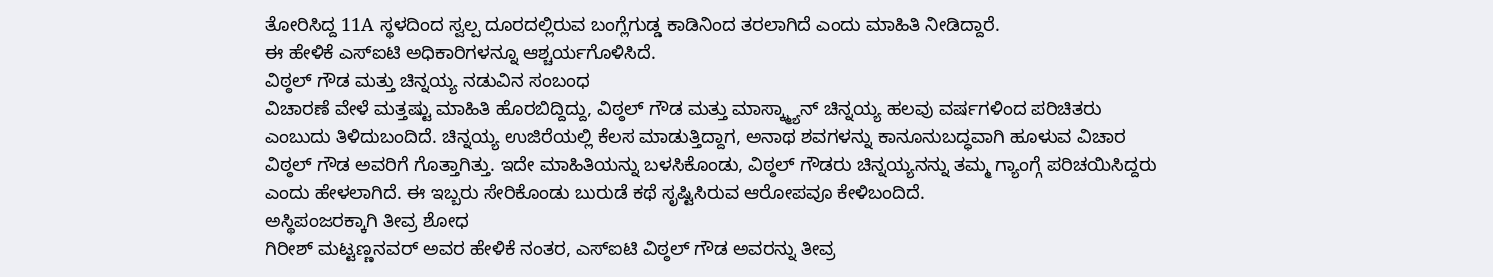ತೋರಿಸಿದ್ದ 11A ಸ್ಥಳದಿಂದ ಸ್ವಲ್ಪ ದೂರದಲ್ಲಿರುವ ಬಂಗ್ಲೆಗುಡ್ಡ ಕಾಡಿನಿಂದ ತರಲಾಗಿದೆ ಎಂದು ಮಾಹಿತಿ ನೀಡಿದ್ದಾರೆ.
ಈ ಹೇಳಿಕೆ ಎಸ್ಐಟಿ ಅಧಿಕಾರಿಗಳನ್ನೂ ಆಶ್ಚರ್ಯಗೊಳಿಸಿದೆ.
ವಿಠ್ಠಲ್ ಗೌಡ ಮತ್ತು ಚಿನ್ನಯ್ಯ ನಡುವಿನ ಸಂಬಂಧ
ವಿಚಾರಣೆ ವೇಳೆ ಮತ್ತಷ್ಟು ಮಾಹಿತಿ ಹೊರಬಿದ್ದಿದ್ದು, ವಿಠ್ಠಲ್ ಗೌಡ ಮತ್ತು ಮಾಸ್ಕ್ಮ್ಯಾನ್ ಚಿನ್ನಯ್ಯ ಹಲವು ವರ್ಷಗಳಿಂದ ಪರಿಚಿತರು ಎಂಬುದು ತಿಳಿದುಬಂದಿದೆ. ಚಿನ್ನಯ್ಯ ಉಜಿರೆಯಲ್ಲಿ ಕೆಲಸ ಮಾಡುತ್ತಿದ್ದಾಗ, ಅನಾಥ ಶವಗಳನ್ನು ಕಾನೂನುಬದ್ಧವಾಗಿ ಹೂಳುವ ವಿಚಾರ ವಿಠ್ಠಲ್ ಗೌಡ ಅವರಿಗೆ ಗೊತ್ತಾಗಿತ್ತು. ಇದೇ ಮಾಹಿತಿಯನ್ನು ಬಳಸಿಕೊಂಡು, ವಿಠ್ಠಲ್ ಗೌಡರು ಚಿನ್ನಯ್ಯನನ್ನು ತಮ್ಮ ಗ್ಯಾಂಗ್ಗೆ ಪರಿಚಯಿಸಿದ್ದರು ಎಂದು ಹೇಳಲಾಗಿದೆ. ಈ ಇಬ್ಬರು ಸೇರಿಕೊಂಡು ಬುರುಡೆ ಕಥೆ ಸೃಷ್ಟಿಸಿರುವ ಆರೋಪವೂ ಕೇಳಿಬಂದಿದೆ.
ಅಸ್ಥಿಪಂಜರಕ್ಕಾಗಿ ತೀವ್ರ ಶೋಧ
ಗಿರೀಶ್ ಮಟ್ಟಣ್ಣನವರ್ ಅವರ ಹೇಳಿಕೆ ನಂತರ, ಎಸ್ಐಟಿ ವಿಠ್ಠಲ್ ಗೌಡ ಅವರನ್ನು ತೀವ್ರ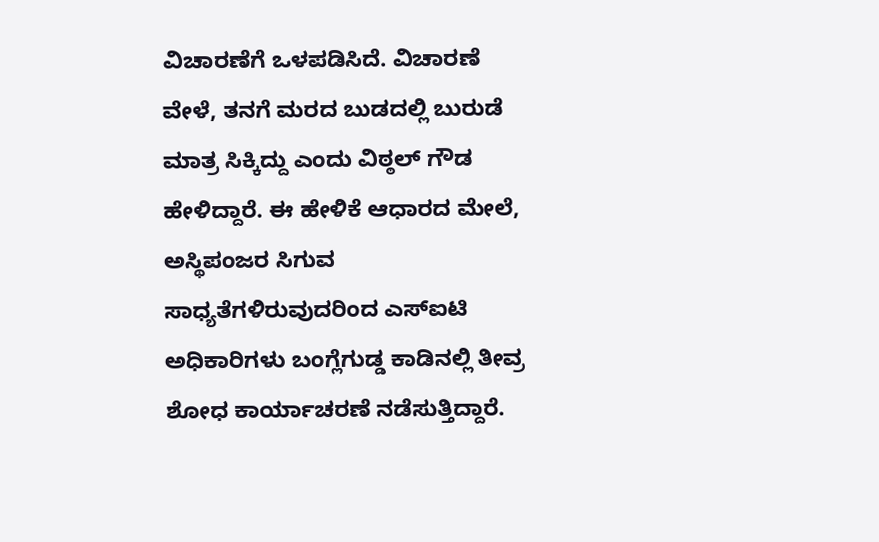ವಿಚಾರಣೆಗೆ ಒಳಪಡಿಸಿದೆ. ವಿಚಾರಣೆ ವೇಳೆ, ತನಗೆ ಮರದ ಬುಡದಲ್ಲಿ ಬುರುಡೆ ಮಾತ್ರ ಸಿಕ್ಕಿದ್ದು ಎಂದು ವಿಠ್ಠಲ್ ಗೌಡ ಹೇಳಿದ್ದಾರೆ. ಈ ಹೇಳಿಕೆ ಆಧಾರದ ಮೇಲೆ, ಅಸ್ಥಿಪಂಜರ ಸಿಗುವ ಸಾಧ್ಯತೆಗಳಿರುವುದರಿಂದ ಎಸ್ಐಟಿ ಅಧಿಕಾರಿಗಳು ಬಂಗ್ಲೆಗುಡ್ಡ ಕಾಡಿನಲ್ಲಿ ತೀವ್ರ ಶೋಧ ಕಾರ್ಯಾಚರಣೆ ನಡೆಸುತ್ತಿದ್ದಾರೆ.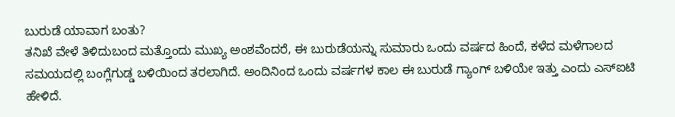ಬುರುಡೆ ಯಾವಾಗ ಬಂತು?
ತನಿಖೆ ವೇಳೆ ತಿಳಿದುಬಂದ ಮತ್ತೊಂದು ಮುಖ್ಯ ಅಂಶವೆಂದರೆ, ಈ ಬುರುಡೆಯನ್ನು ಸುಮಾರು ಒಂದು ವರ್ಷದ ಹಿಂದೆ, ಕಳೆದ ಮಳೆಗಾಲದ ಸಮಯದಲ್ಲಿ ಬಂಗ್ಲೆಗುಡ್ಡ ಬಳಿಯಿಂದ ತರಲಾಗಿದೆ. ಅಂದಿನಿಂದ ಒಂದು ವರ್ಷಗಳ ಕಾಲ ಈ ಬುರುಡೆ ಗ್ಯಾಂಗ್ ಬಳಿಯೇ ಇತ್ತು ಎಂದು ಎಸ್ಐಟಿ ಹೇಳಿದೆ.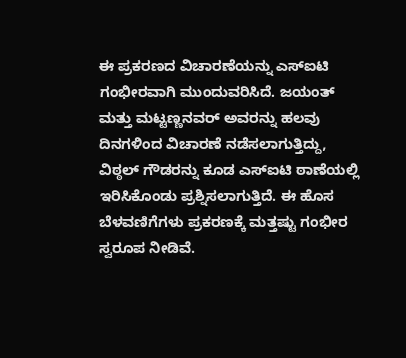ಈ ಪ್ರಕರಣದ ವಿಚಾರಣೆಯನ್ನು ಎಸ್ಐಟಿ ಗಂಭೀರವಾಗಿ ಮುಂದುವರಿಸಿದೆ. ಜಯಂತ್ ಮತ್ತು ಮಟ್ಟಣ್ಣನವರ್ ಅವರನ್ನು ಹಲವು ದಿನಗಳಿಂದ ವಿಚಾರಣೆ ನಡೆಸಲಾಗುತ್ತಿದ್ದು, ವಿಠ್ಠಲ್ ಗೌಡರನ್ನು ಕೂಡ ಎಸ್ಐಟಿ ಠಾಣೆಯಲ್ಲಿ ಇರಿಸಿಕೊಂಡು ಪ್ರಶ್ನಿಸಲಾಗುತ್ತಿದೆ. ಈ ಹೊಸ ಬೆಳವಣಿಗೆಗಳು ಪ್ರಕರಣಕ್ಕೆ ಮತ್ತಷ್ಟು ಗಂಭೀರ ಸ್ವರೂಪ ನೀಡಿವೆ.